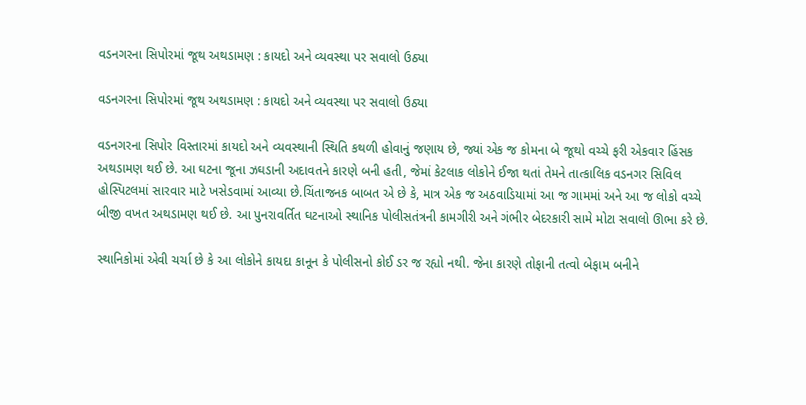વડનગરના સિપોરમાં જૂથ અથડામણ : કાયદો અને વ્યવસ્થા પર સવાલો ઉઠ્યા

વડનગરના સિપોરમાં જૂથ અથડામણ : કાયદો અને વ્યવસ્થા પર સવાલો ઉઠ્યા

વડનગરના સિપોર વિસ્તારમાં કાયદો અને વ્યવસ્થાની સ્થિતિ કથળી હોવાનું જણાય છે, જ્યાં એક જ કોમના બે જૂથો વચ્ચે ફરી એકવાર હિંસક અથડામણ થઈ છે. આ ઘટના જૂના ઝઘડાની અદાવતને કારણે બની હતી, જેમાં કેટલાક લોકોને ઈજા થતાં તેમને તાત્કાલિક વડનગર સિવિલ હોસ્પિટલમાં સારવાર માટે ખસેડવામાં આવ્યા છે.ચિંતાજનક બાબત એ છે કે, માત્ર એક જ અઠવાડિયામાં આ જ ગામમાં અને આ જ લોકો વચ્ચે બીજી વખત અથડામણ થઈ છે. આ પુનરાવર્તિત ઘટનાઓ સ્થાનિક પોલીસતંત્રની કામગીરી અને ગંભીર બેદરકારી સામે મોટા સવાલો ઊભા કરે છે.

સ્થાનિકોમાં એવી ચર્ચા છે કે આ લોકોને કાયદા કાનૂન કે પોલીસનો કોઈ ડર જ રહ્યો નથી. જેના કારણે તોફાની તત્વો બેફામ બનીને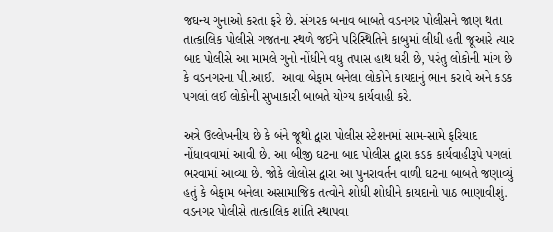જઘન્ય ગુનાઓ કરતા ફરે છે. સંગરક બનાવ બાબતે વડનગર પોલીસને જાણ થતા તાત્કાલિક પોલીસે ગજતના સ્થળે જઈને પરિસ્થિતિને કાબુમાં લીધી હતી જૂઆરે ત્યાર બાદ પોલીસે આ મામલે ગુનો નોંધીને વધુ તપાસ હાથ ધરી છે, પરંતુ લોકોની માંગ છે કે વડનગરના પી.આઈ.  આવા બેફામ બનેલા લોકોને કાયદાનું ભાન કરાવે અને કડક પગલાં લઈ લોકોની સુખાકારી બાબતે યોગ્ય કાર્યવાહી કરે.

અત્રે ઉલ્લેખનીય છે કે બંને જૂથો દ્વારા પોલીસ સ્ટેશનમાં સામ-સામે ફરિયાદ નોંધાવવામાં આવી છે. આ બીજી ઘટના બાદ પોલીસ દ્વારા કડક કાર્યવાહીરૂપે પગલાં ભરવામાં આવ્યા છે. જોકે લોલોસ દ્વારા આ પુનરાવર્તન વાળી ઘટના બાબતે જણાવ્યું હતું કે બેફામ બનેલા અસામાજિક તત્વોને શોધી શોધીને કાયદાનો પાઠ ભાણાવીશું. વડનગર પોલીસે તાત્કાલિક શાંતિ સ્થાપવા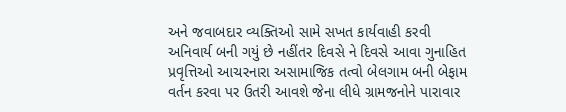અને જવાબદાર વ્યક્તિઓ સામે સખત કાર્યવાહી કરવી અનિવાર્ય બની ગયું છે નહીંતર દિવસે ને દિવસે આવા ગુનાહિત પ્રવૃત્તિઓ આચરનારા અસામાજિક તત્વો બેલગામ બની બેફામ વર્તન કરવા પર ઉતરી આવશે જેના લીધે ગ્રામજનોને પારાવાર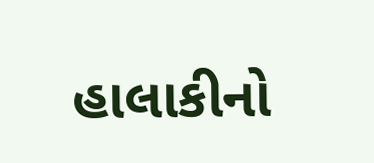હાલાકીનો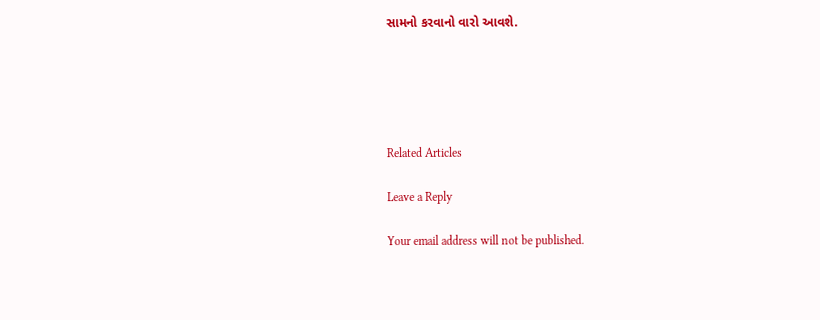સામનો કરવાનો વારો આવશે.





Related Articles

Leave a Reply

Your email address will not be published.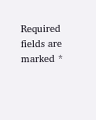Required fields are marked *